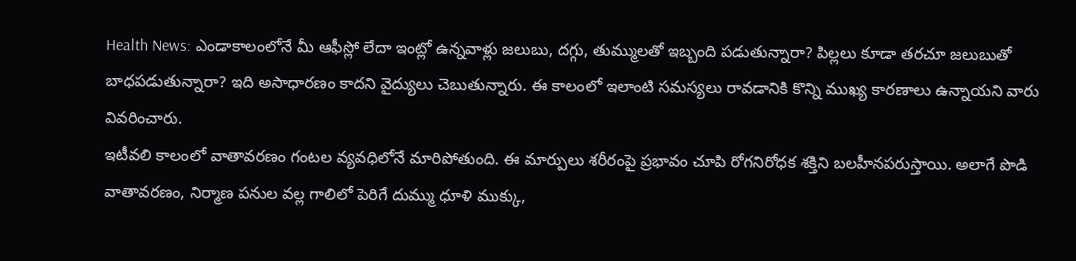Health News: ఎండాకాలంలోనే మీ ఆఫీస్లో లేదా ఇంట్లో ఉన్నవాళ్లు జలుబు, దగ్గు, తుమ్ములతో ఇబ్బంది పడుతున్నారా? పిల్లలు కూడా తరచూ జలుబుతో బాధపడుతున్నారా? ఇది అసాధారణం కాదని వైద్యులు చెబుతున్నారు. ఈ కాలంలో ఇలాంటి సమస్యలు రావడానికి కొన్ని ముఖ్య కారణాలు ఉన్నాయని వారు వివరించారు.
ఇటీవలి కాలంలో వాతావరణం గంటల వ్యవధిలోనే మారిపోతుంది. ఈ మార్పులు శరీరంపై ప్రభావం చూపి రోగనిరోధక శక్తిని బలహీనపరుస్తాయి. అలాగే పొడి వాతావరణం, నిర్మాణ పనుల వల్ల గాలిలో పెరిగే దుమ్ము ధూళి ముక్కు,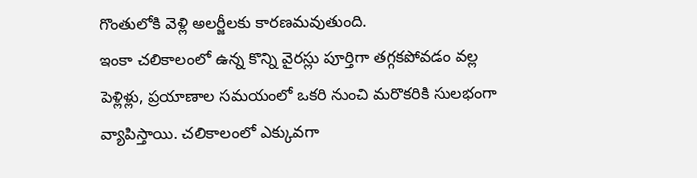గొంతులోకి వెళ్లి అలర్జీలకు కారణమవుతుంది.
ఇంకా చలికాలంలో ఉన్న కొన్ని వైరస్లు పూర్తిగా తగ్గకపోవడం వల్ల పెళ్లిళ్లు, ప్రయాణాల సమయంలో ఒకరి నుంచి మరొకరికి సులభంగా వ్యాపిస్తాయి. చలికాలంలో ఎక్కువగా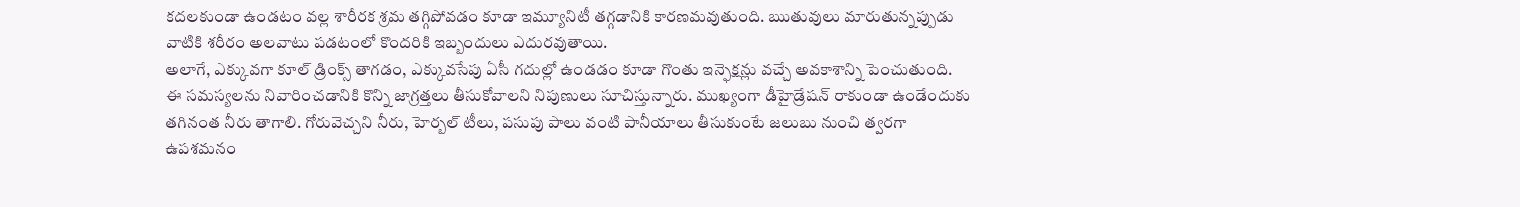కదలకుండా ఉండటం వల్ల శారీరక శ్రమ తగ్గిపోవడం కూడా ఇమ్యూనిటీ తగ్గడానికి కారణమవుతుంది. ఋతువులు మారుతున్నప్పుడు వాటికి శరీరం అలవాటు పడటంలో కొందరికి ఇబ్బందులు ఎదురవుతాయి.
అలాగే, ఎక్కువగా కూల్ డ్రింక్స్ తాగడం, ఎక్కువసేపు ఏసీ గదుల్లో ఉండడం కూడా గొంతు ఇన్ఫెక్షన్లు వచ్చే అవకాశాన్ని పెంచుతుంది.
ఈ సమస్యలను నివారించడానికి కొన్ని జాగ్రత్తలు తీసుకోవాలని నిపుణులు సూచిస్తున్నారు. ముఖ్యంగా డీహైడ్రేషన్ రాకుండా ఉండేందుకు తగినంత నీరు తాగాలి. గోరువెచ్చని నీరు, హెర్బల్ టీలు, పసుపు పాలు వంటి పానీయాలు తీసుకుంటే జలుబు నుంచి త్వరగా ఉపశమనం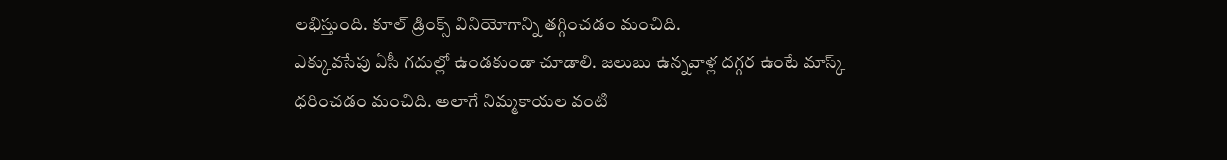లభిస్తుంది. కూల్ డ్రింక్స్ వినియోగాన్ని తగ్గించడం మంచిది.
ఎక్కువసేపు ఏసీ గదుల్లో ఉండకుండా చూడాలి. జలుబు ఉన్నవాళ్ల దగ్గర ఉంటే మాస్క్ ధరించడం మంచిది. అలాగే నిమ్మకాయల వంటి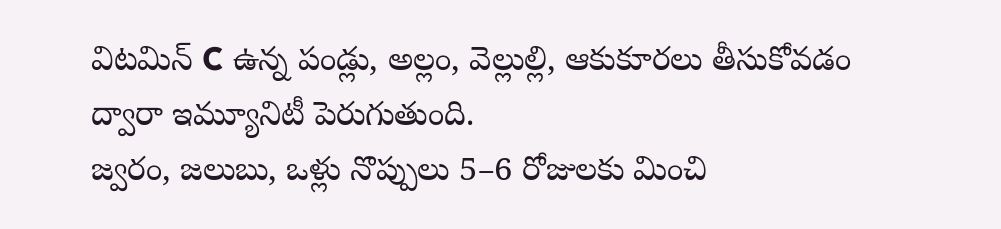విటమిన్ C ఉన్న పండ్లు, అల్లం, వెల్లుల్లి, ఆకుకూరలు తీసుకోవడం ద్వారా ఇమ్యూనిటీ పెరుగుతుంది.
జ్వరం, జలుబు, ఒళ్లు నొప్పులు 5–6 రోజులకు మించి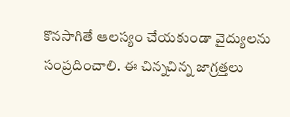కొనసాగితే ఆలస్యం చేయకుండా వైద్యులను సంప్రదించాలి. ఈ చిన్నచిన్న జాగ్రత్తలు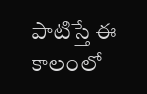పాటిస్తే ఈ కాలంలో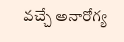వచ్చే అనారోగ్య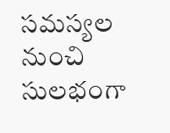సమస్యల నుంచి సులభంగా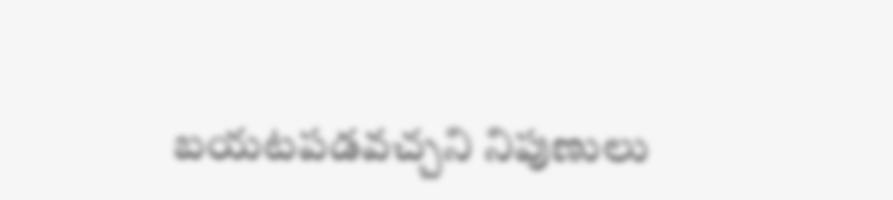బయటపడవచ్చని నిపుణులు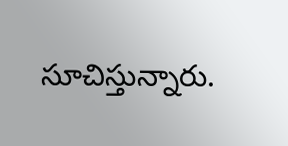సూచిస్తున్నారు.